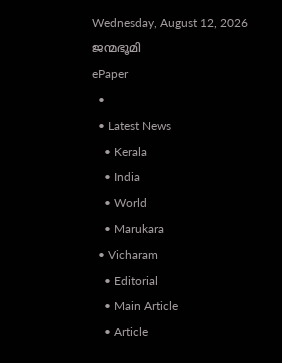Wednesday, August 12, 2026
ജന്മഭൂമി
ePaper
  •
  • Latest News
    • Kerala
    • India
    • World
    • Marukara
  • Vicharam
    • Editorial
    • Main Article
    • Article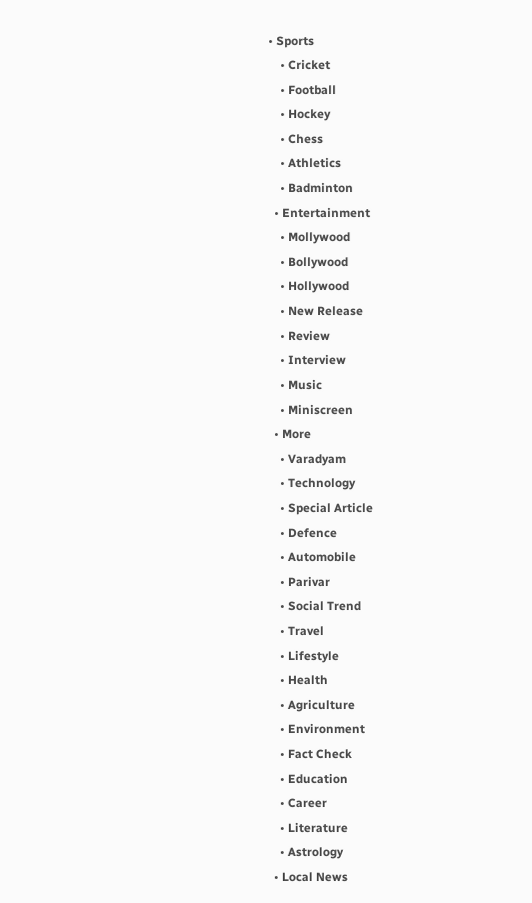• Sports
    • Cricket
    • Football
    • Hockey
    • Chess
    • Athletics
    • Badminton
  • Entertainment
    • Mollywood
    • Bollywood
    • Hollywood
    • New Release
    • Review
    • Interview
    • Music
    • Miniscreen
  • More
    • Varadyam
    • Technology
    • Special Article
    • Defence
    • Automobile
    • Parivar
    • Social Trend
    • Travel
    • Lifestyle
    • Health
    • Agriculture
    • Environment
    • Fact Check
    • Education
    • Career
    • Literature
    • Astrology
  • Local News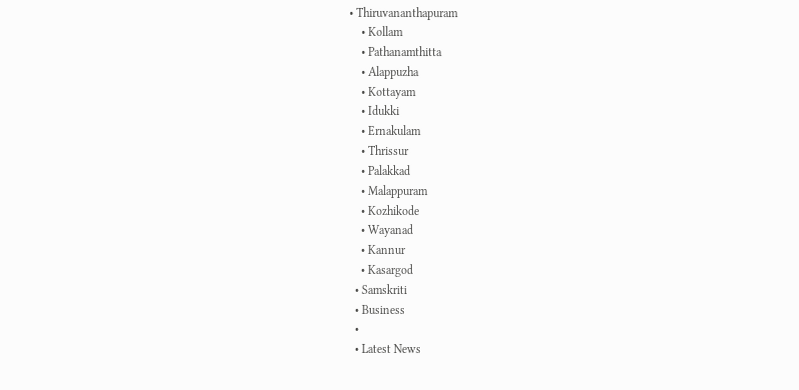• Thiruvananthapuram
    • Kollam
    • Pathanamthitta
    • Alappuzha
    • Kottayam
    • Idukki
    • Ernakulam
    • Thrissur
    • Palakkad
    • Malappuram
    • Kozhikode
    • Wayanad
    • Kannur
    • Kasargod
  • Samskriti
  • Business
  •
  • Latest News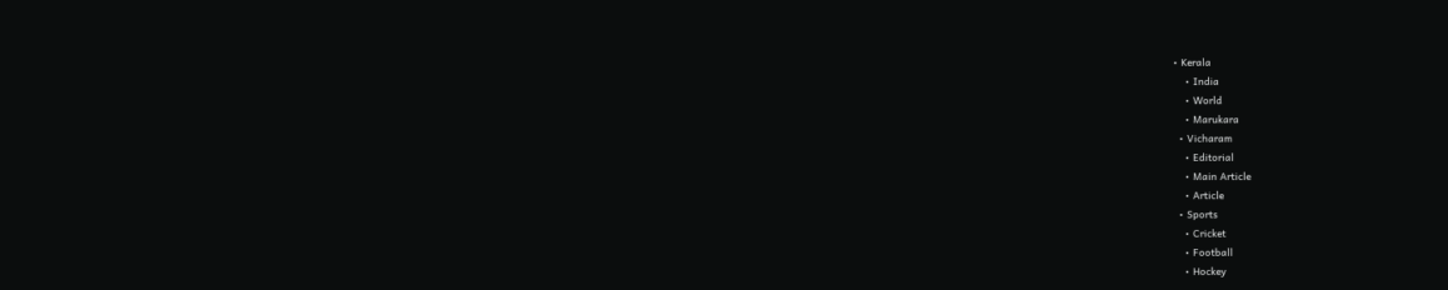• Kerala
    • India
    • World
    • Marukara
  • Vicharam
    • Editorial
    • Main Article
    • Article
  • Sports
    • Cricket
    • Football
    • Hockey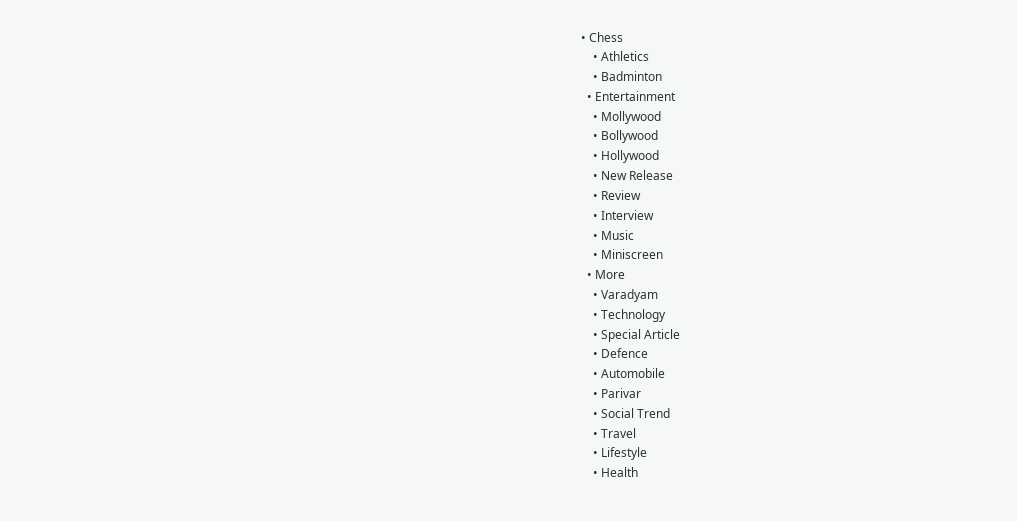• Chess
    • Athletics
    • Badminton
  • Entertainment
    • Mollywood
    • Bollywood
    • Hollywood
    • New Release
    • Review
    • Interview
    • Music
    • Miniscreen
  • More
    • Varadyam
    • Technology
    • Special Article
    • Defence
    • Automobile
    • Parivar
    • Social Trend
    • Travel
    • Lifestyle
    • Health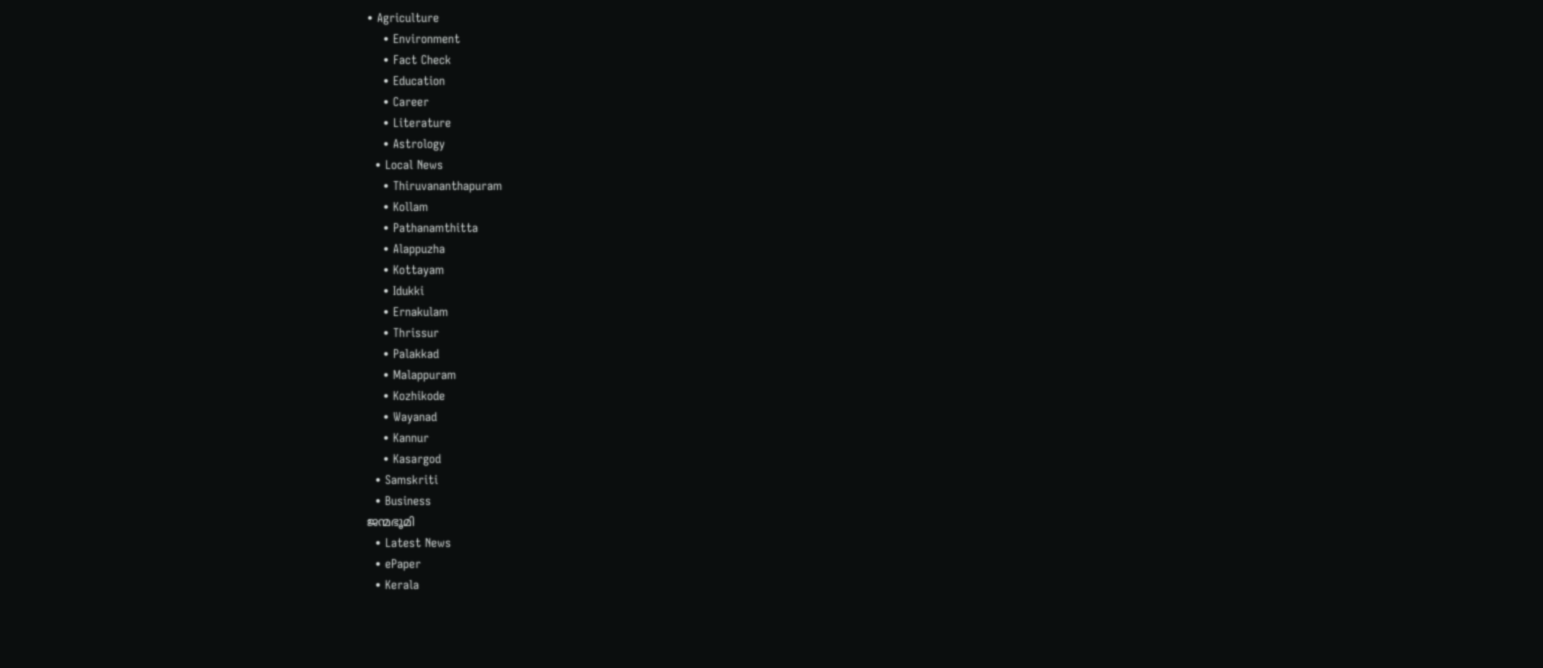• Agriculture
    • Environment
    • Fact Check
    • Education
    • Career
    • Literature
    • Astrology
  • Local News
    • Thiruvananthapuram
    • Kollam
    • Pathanamthitta
    • Alappuzha
    • Kottayam
    • Idukki
    • Ernakulam
    • Thrissur
    • Palakkad
    • Malappuram
    • Kozhikode
    • Wayanad
    • Kannur
    • Kasargod
  • Samskriti
  • Business
ജന്മഭൂമി
  • Latest News
  • ePaper
  • Kerala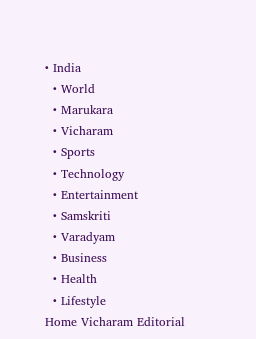• India
  • World
  • Marukara
  • Vicharam
  • Sports
  • Technology
  • Entertainment
  • Samskriti
  • Varadyam
  • Business
  • Health
  • Lifestyle
Home Vicharam Editorial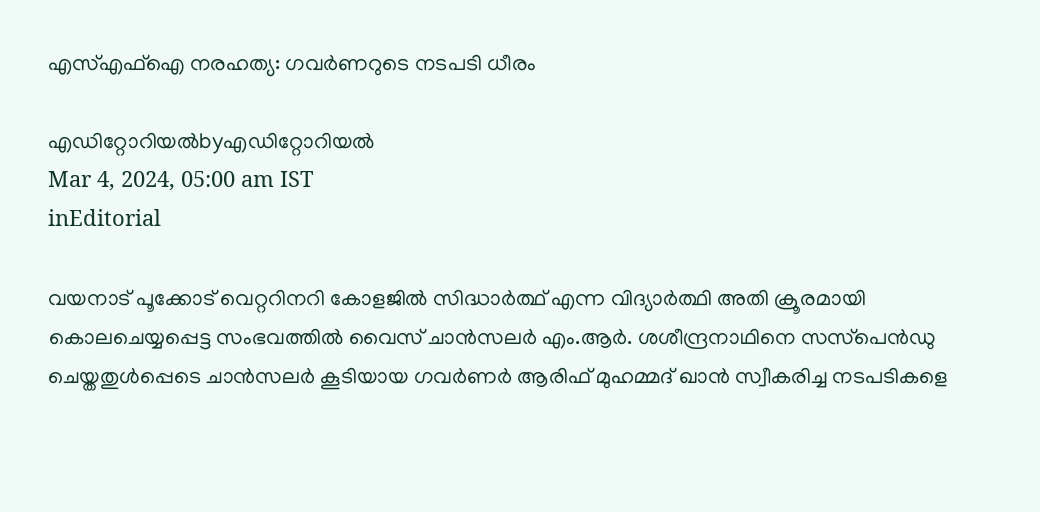എസ്എഫ്‌ഐ നരഹത്യ: ഗവര്‍ണറുടെ നടപടി ധീരം

എഡിറ്റോറിയൽbyഎഡിറ്റോറിയൽ
Mar 4, 2024, 05:00 am IST
inEditorial

വയനാട് പൂക്കോട് വെറ്ററിനറി കോളജില്‍ സിദ്ധാര്‍ത്ഥ് എന്ന വിദ്യാര്‍ത്ഥി അതി ക്രൂരമായി കൊലചെയ്യപ്പെട്ട സംഭവത്തില്‍ വൈസ് ചാന്‍സലര്‍ എം.ആര്‍. ശശീന്ദ്രനാഥിനെ സസ്‌പെന്‍ഡു ചെയ്തതുള്‍പ്പെടെ ചാന്‍സലര്‍ കൂടിയായ ഗവര്‍ണര്‍ ആരിഫ് മുഹമ്മദ് ഖാന്‍ സ്വീകരിച്ച നടപടികളെ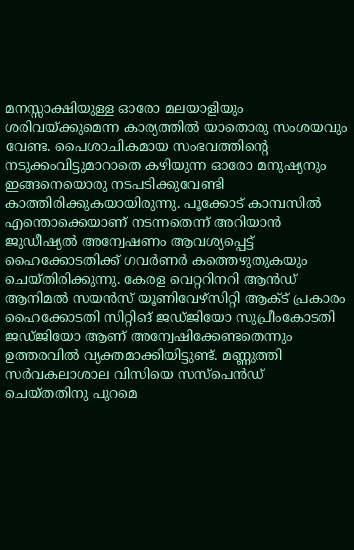മനസ്സാക്ഷിയുള്ള ഓരോ മലയാളിയും ശരിവയ്‌ക്കുമെന്ന കാര്യത്തില്‍ യാതൊരു സംശയവും വേണ്ട. പൈശാചികമായ സംഭവത്തിന്റെ നടുക്കംവിട്ടുമാറാതെ കഴിയുന്ന ഓരോ മനുഷ്യനും ഇങ്ങനെയൊരു നടപടിക്കുവേണ്ടി കാത്തിരിക്കുകയായിരുന്നു. പൂക്കോട് കാമ്പസില്‍ എന്തൊക്കെയാണ് നടന്നതെന്ന് അറിയാന്‍ ജുഡീഷ്യല്‍ അന്വേഷണം ആവശ്യപ്പെട്ട് ഹൈക്കോടതിക്ക് ഗവര്‍ണര്‍ കത്തെഴുതുകയും ചെയ്തിരിക്കുന്നു. കേരള വെറ്ററിനറി ആന്‍ഡ് ആനിമല്‍ സയന്‍സ് യൂണിവേഴ്‌സിറ്റി ആക്ട് പ്രകാരം ഹൈക്കോടതി സിറ്റിങ് ജഡ്ജിയോ സുപ്രീംകോടതി ജഡ്ജിയോ ആണ് അന്വേഷിക്കേണ്ടതെന്നും ഉത്തരവില്‍ വ്യക്തമാക്കിയിട്ടുണ്ട്. മണ്ണുത്തി സര്‍വകലാശാല വിസിയെ സസ്‌പെന്‍ഡ് ചെയ്തതിനു പുറമെ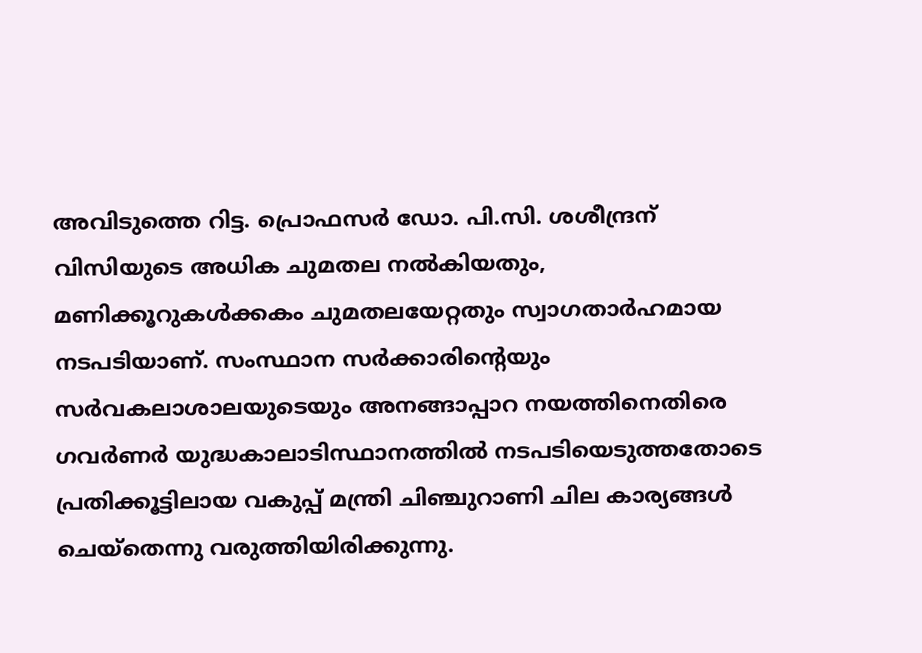അവിടുത്തെ റിട്ട. പ്രൊഫസര്‍ ഡോ. പി.സി. ശശീന്ദ്രന് വിസിയുടെ അധിക ചുമതല നല്‍കിയതും, മണിക്കൂറുകള്‍ക്കകം ചുമതലയേറ്റതും സ്വാഗതാര്‍ഹമായ നടപടിയാണ്. സംസ്ഥാന സര്‍ക്കാരിന്റെയും സര്‍വകലാശാലയുടെയും അനങ്ങാപ്പാറ നയത്തിനെതിരെ ഗവര്‍ണര്‍ യുദ്ധകാലാടിസ്ഥാനത്തില്‍ നടപടിയെടുത്തതോടെ പ്രതിക്കൂട്ടിലായ വകുപ്പ് മന്ത്രി ചിഞ്ചുറാണി ചില കാര്യങ്ങള്‍ ചെയ്‌തെന്നു വരുത്തിയിരിക്കുന്നു.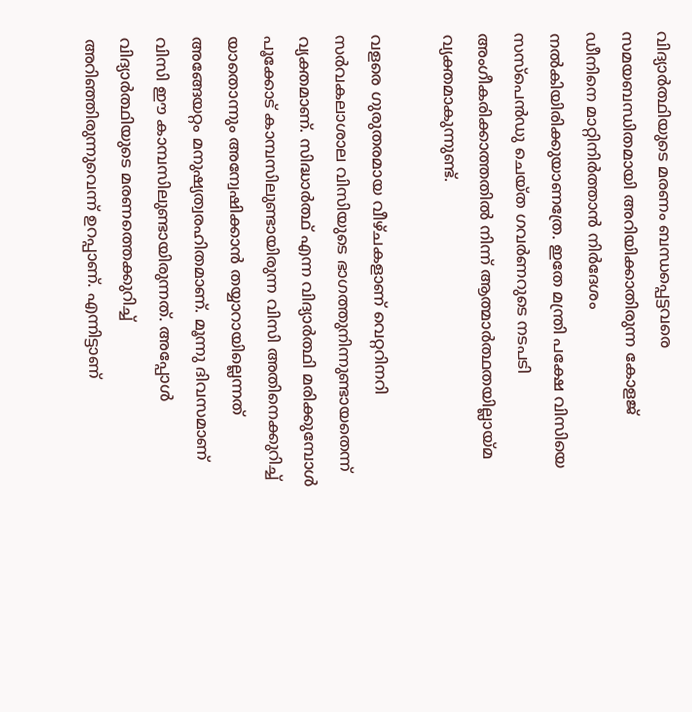വിദ്യാര്‍ത്ഥിയുടെ മരണം ബന്ധപ്പെട്ടവരെ സമയബന്ധിതമായി അറിയിക്കാതിരുന്ന കോളജ് ഡീനിനെ മാറ്റിനിര്‍ത്താന്‍ നിര്‍ദേശം നല്‍കിയിരിക്കുയാണത്രേ. ഇതേ മന്ത്രി പക്ഷേ വിസിയെ സസ്‌പെന്‍ഡു ചെയ്ത ഗവര്‍ണറുടെ നടപടി അംഗീകരിക്കാത്തതില്‍ നിന്ന് ആത്മാര്‍ത്ഥതയില്ലായ്‌മ വ്യക്തമാകുന്നുണ്ട്.

വളരെ ഗുരുതരമായ വീഴ്ചകളാണ് വെറ്ററിനറി സര്‍വകലാശാല വിസിയുടെ ഭാഗത്തുനിന്നുണ്ടായതെന്ന് വ്യക്തമാണ്. സിദ്ധാര്‍ത്ഥ് എന്ന വിദ്യാര്‍ത്ഥി മരിക്കുമ്പോള്‍ പൂക്കോട് കാമ്പസിലുണ്ടായിരുന്ന വിസി അതിനെക്കുറിച്ച് യാതൊന്നും അന്വേഷിക്കാന്‍ തയ്യാറായില്ലെന്നത് അങ്ങേയറ്റം മനുഷ്യത്വരഹിതമാണ്. മൂന്നു ദിവസമാണ് വിസി ഈ കാമ്പസിലുണ്ടായിരുന്നത്. അപ്പോള്‍ വിദ്യാര്‍ത്ഥിയുടെ മരണത്തെക്കുറിച്ച് അറിഞ്ഞിരുന്നുവെന്ന് ഉറപ്പാണ്. എന്നിട്ടാണ്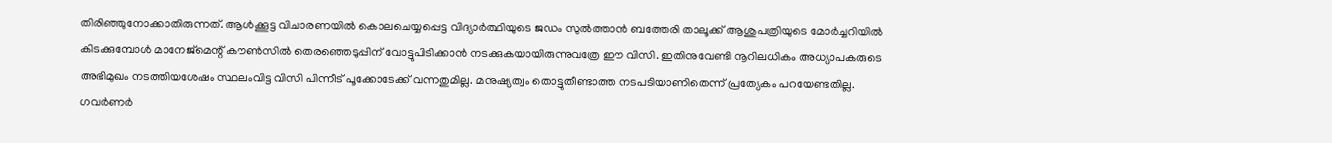തിരിഞ്ഞുനോക്കാതിരുന്നത്. ആള്‍ക്കൂട്ട വിചാരണയില്‍ കൊലചെയ്യപ്പെട്ട വിദ്യാര്‍ത്ഥിയുടെ ജഡം സുല്‍ത്താന്‍ ബത്തേരി താലൂക്ക് ആശുപത്രിയുടെ മോര്‍ച്ചറിയില്‍ കിടക്കുമ്പോള്‍ മാനേജ്‌മെന്റ് കൗണ്‍സില്‍ തെരഞ്ഞെടുപ്പിന് വോട്ടുപിടിക്കാന്‍ നടക്കുകയായിരുന്നുവത്രേ ഈ വിസി. ഇതിനുവേണ്ടി നൂറിലധികം അധ്യാപകരുടെ അഭിമുഖം നടത്തിയശേഷം സ്ഥലംവിട്ട വിസി പിന്നീട് പൂക്കോടേക്ക് വന്നതുമില്ല. മനുഷ്യത്വം തൊട്ടുതീണ്ടാത്ത നടപടിയാണിതെന്ന് പ്രത്യേകം പറയേണ്ടതില്ല. ഗവര്‍ണര്‍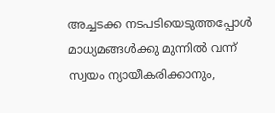അച്ചടക്ക നടപടിയെടുത്തപ്പോള്‍ മാധ്യമങ്ങള്‍ക്കു മുന്നില്‍ വന്ന് സ്വയം ന്യായീകരിക്കാനും,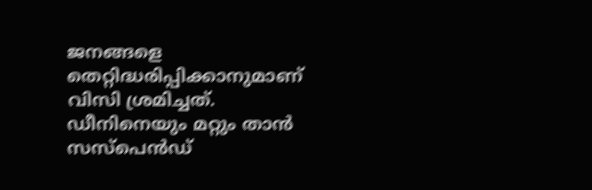ജനങ്ങളെ തെറ്റിദ്ധരിപ്പിക്കാനുമാണ് വിസി ശ്രമിച്ചത്. ഡീനിനെയും മറ്റും താന്‍ സസ്‌പെന്‍ഡ്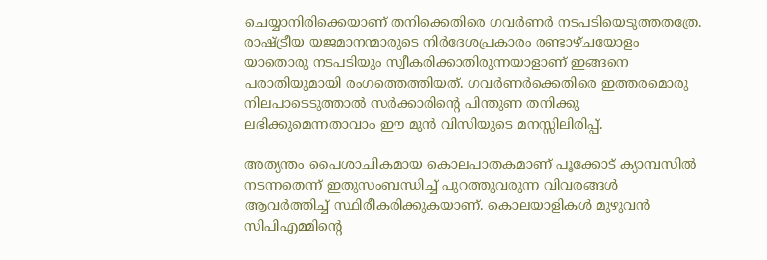ചെയ്യാനിരിക്കെയാണ് തനിക്കെതിരെ ഗവര്‍ണര്‍ നടപടിയെടുത്തതത്രേ. രാഷ്‌ട്രീയ യജമാനന്മാരുടെ നിര്‍ദേശപ്രകാരം രണ്ടാഴ്ചയോളം യാതൊരു നടപടിയും സ്വീകരിക്കാതിരുന്നയാളാണ് ഇങ്ങനെ പരാതിയുമായി രംഗത്തെത്തിയത്. ഗവര്‍ണര്‍ക്കെതിരെ ഇത്തരമൊരു നിലപാടെടുത്താല്‍ സര്‍ക്കാരിന്റെ പിന്തുണ തനിക്കു ലഭിക്കുമെന്നതാവാം ഈ മുന്‍ വിസിയുടെ മനസ്സിലിരിപ്പ്.

അത്യന്തം പൈശാചികമായ കൊലപാതകമാണ് പൂക്കോട് ക്യാമ്പസില്‍ നടന്നതെന്ന് ഇതുസംബന്ധിച്ച് പുറത്തുവരുന്ന വിവരങ്ങള്‍ ആവര്‍ത്തിച്ച് സ്ഥിരീകരിക്കുകയാണ്. കൊലയാളികള്‍ മുഴുവന്‍ സിപിഎമ്മിന്റെ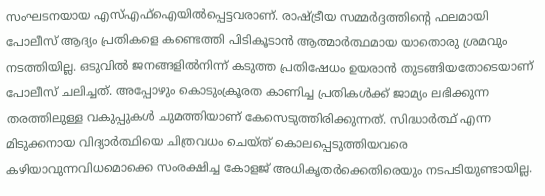സംഘടനയായ എസ്എഫ്‌ഐയില്‍പ്പെട്ടവരാണ്. രാഷ്‌ട്രീയ സമ്മര്‍ദ്ദത്തിന്റെ ഫലമായി പോലീസ് ആദ്യം പ്രതികളെ കണ്ടെത്തി പിടികൂടാന്‍ ആത്മാര്‍ത്ഥമായ യാതൊരു ശ്രമവും നടത്തിയില്ല. ഒടുവില്‍ ജനങ്ങളില്‍നിന്ന് കടുത്ത പ്രതിഷേധം ഉയരാന്‍ തുടങ്ങിയതോടെയാണ് പോലീസ് ചലിച്ചത്. അപ്പോഴും കൊടുംക്രൂരത കാണിച്ച പ്രതികള്‍ക്ക് ജാമ്യം ലഭിക്കുന്ന തരത്തിലുള്ള വകുപ്പുകള്‍ ചുമത്തിയാണ് കേസെടുത്തിരിക്കുന്നത്. സിദ്ധാര്‍ത്ഥ് എന്ന മിടുക്കനായ വിദ്യാര്‍ത്ഥിയെ ചിത്രവധം ചെയ്ത് കൊലപ്പെടുത്തിയവരെ കഴിയാവുന്നവിധമൊക്കെ സംരക്ഷിച്ച കോളജ് അധികൃതര്‍ക്കെതിരെയും നടപടിയുണ്ടായില്ല.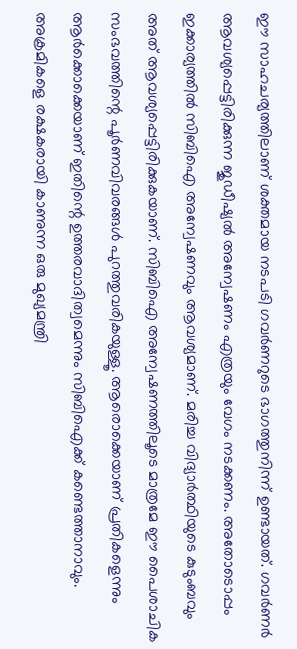ഈ സാഹചര്യത്തിലാണ് ശക്തമായ നടപടി ഗവര്‍ണറുടെ ഭാഗത്തുനിന്ന് ഉണ്ടായത്. ഗവര്‍ണര്‍ ആവശ്യപ്പെട്ടിരിക്കുന്ന ജുഡീഷ്യല്‍ അന്വേഷണം എത്രയും വേഗം നടക്കണം. അതോടൊപ്പം ഇക്കാര്യത്തില്‍ സിബിഐ അന്വേഷണവും ആവശ്യമാണ്. മരിച്ച വിദ്യാര്‍ത്ഥിയുടെ കുടുംബവും അത് ആവശ്യപ്പെട്ടിരിക്കുകയാണ്. സിബിഐ അന്വേഷണത്തിലൂടെ മാത്രമേ ഈ പൈശാചിക സംഭവത്തിന്റെ പൂര്‍ണവിവരങ്ങള്‍ പുറത്തുവരികയുള്ളൂ. ആരൊക്കെയാണ് പ്രതികളെന്നും ആര്‍ക്കൊക്കെയാണ് ഇതിന്റെ ഉത്തരവാദിത്വമെന്നും സിബിഐക്ക് കണ്ടെത്താനാവും. അക്രമികളെ രക്ഷകരായി കാണുന്ന ഒരു മുഖ്യമന്ത്രി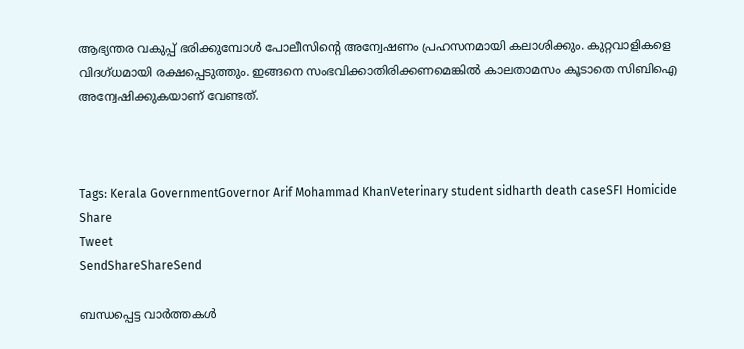ആഭ്യന്തര വകുപ്പ് ഭരിക്കുമ്പോള്‍ പോലീസിന്റെ അന്വേഷണം പ്രഹസനമായി കലാശിക്കും. കുറ്റവാളികളെ വിദഗ്ധമായി രക്ഷപ്പെടുത്തും. ഇങ്ങനെ സംഭവിക്കാതിരിക്കണമെങ്കില്‍ കാലതാമസം കൂടാതെ സിബിഐ അന്വേഷിക്കുകയാണ് വേണ്ടത്.



Tags: Kerala GovernmentGovernor Arif Mohammad KhanVeterinary student sidharth death caseSFI Homicide
Share
Tweet
SendShareShareSend

ബന്ധപ്പെട്ട വാര്‍ത്തകള്‍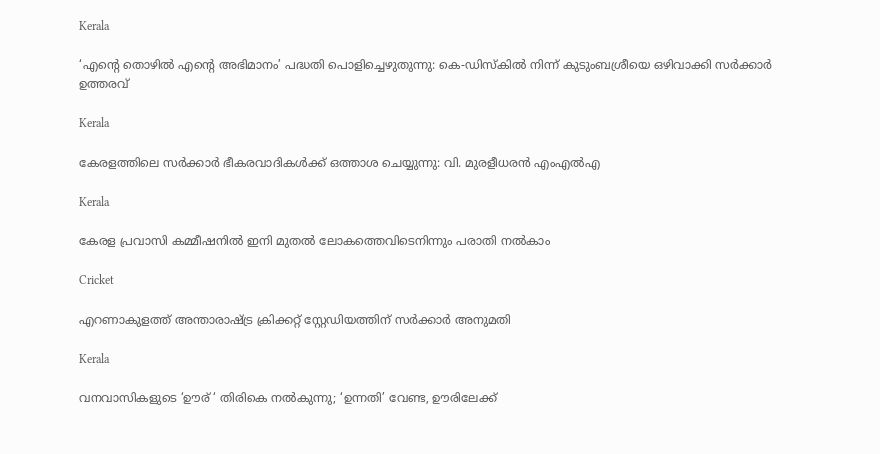Kerala

‘എന്റെ തൊഴിൽ എന്റെ അഭിമാനം’ പദ്ധതി പൊളിച്ചെഴുതുന്നു: കെ-ഡിസ്കിൽ നിന്ന് കുടുംബശ്രീയെ ഒഴിവാക്കി സർക്കാർ ഉത്തരവ്

Kerala

കേരളത്തിലെ സര്‍ക്കാര്‍ ഭീകരവാദികള്‍ക്ക് ഒത്താശ ചെയ്യുന്നു: വി. മുരളീധരന്‍ എംഎല്‍എ

Kerala

കേരള പ്രവാസി കമ്മീഷനില്‍ ഇനി മുതല്‍ ലോകത്തെവിടെനിന്നും പരാതി നല്‍കാം

Cricket

എറണാകുളത്ത് അന്താരാഷ്‌ട്ര ക്രിക്കറ്റ് സ്റ്റേഡിയത്തിന് സര്‍ക്കാര്‍ അനുമതി

Kerala

വനവാസികളുടെ ‘ഊര് ‘ തിരികെ നല്‍കുന്നു; ‘ഉന്നതി’ വേണ്ട, ഊരിലേക്ക്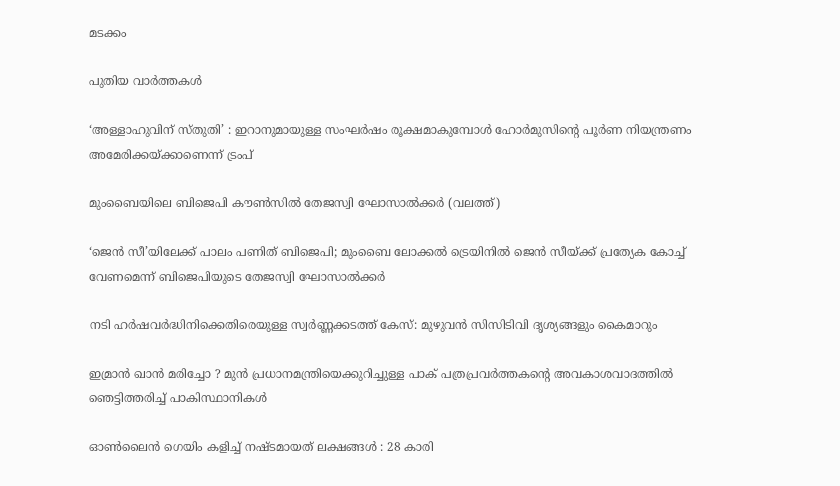മടക്കം

പുതിയ വാര്‍ത്തകള്‍

‘അള്ളാഹുവിന് സ്തുതി’ : ഇറാനുമായുള്ള സംഘർഷം രൂക്ഷമാകുമ്പോൾ ഹോർമുസിന്റെ പൂർണ നിയന്ത്രണം അമേരിക്കയ്‌ക്കാണെന്ന് ട്രംപ്

മുംബൈയിലെ ബിജെപി കൗണ്‍സില്‍ തേജസ്വി ഘോസാല്‍ക്കര്‍ (വലത്ത്)

‘ജെന്‍ സീ’യിലേക്ക് പാലം പണിത് ബിജെപി; മുംബൈ ലോക്കല്‍ ട്രെയിനില്‍ ജെൻ സീയ്‌ക്ക് പ്രത്യേക കോച്ച്‌ വേണമെന്ന് ബിജെപിയുടെ തേജസ്വി ഘോസാല്‍ക്കര്‍

നടി ഹര്‍ഷവര്‍ദ്ധിനിക്കെതിരെയുള്ള സ്വര്‍ണ്ണക്കടത്ത് കേസ്: മുഴുവന്‍ സിസിടിവി ദൃശ്യങ്ങളും കൈമാറും

ഇമ്രാൻ ഖാൻ മരിച്ചോ ? മുൻ പ്രധാനമന്ത്രിയെക്കുറിച്ചുള്ള പാക് പത്രപ്രവർത്തകന്റെ അവകാശവാദത്തിൽ ഞെട്ടിത്തരിച്ച് പാകിസ്ഥാനികൾ

ഓൺലൈൻ ഗെയിം കളിച്ച് നഷ്ടമായത് ലക്ഷങ്ങൾ : 28 കാരി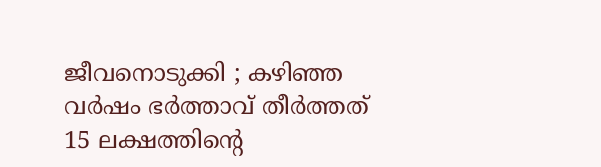ജീവനൊടുക്കി ; കഴിഞ്ഞ വർഷം ഭർത്താവ് തീർത്തത് 15 ലക്ഷത്തിന്റെ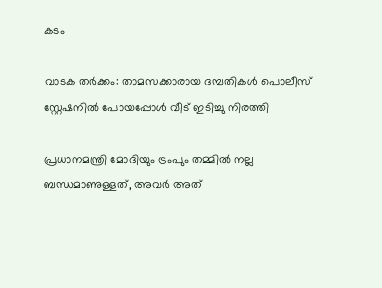കടം

വാടക തര്‍ക്കം: താമസക്കാരായ ദമ്പതികള്‍ പൊലീസ് സ്റ്റേഷനില്‍ പോയപ്പോള്‍ വീട് ഇടിച്ചു നിരത്തി

പ്രധാനമന്ത്രി മോദിയും ട്രംപും തമ്മിൽ നല്ല ബന്ധമാണുള്ളത്, അവർ അത്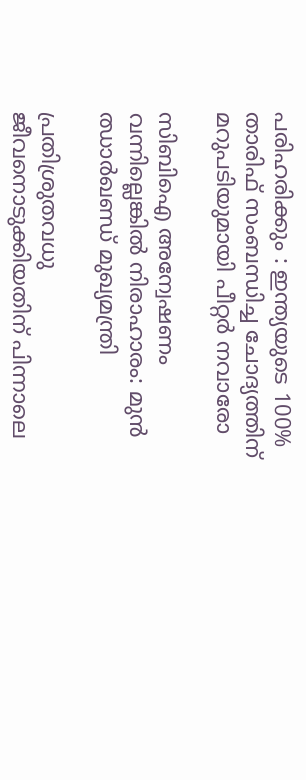പരിഹരിക്കും : ഇന്ത്യയുടെ 100% താരിഫ് സംബന്ധിച്ച ചോദ്യത്തിന് മറുപടിയുമായി പീറ്റർ നവാരോ

സിബിഐ അന്വേഷണം വന്നില്ലെങ്കിൽ നിരാഹാരം: മുൻ ഝാർഖണ്ഡ് മുഖ്യമന്ത്രി

പ്രതിശ്രുതവധു ജീവനൊടുക്കിയതിന് പിന്നാലെ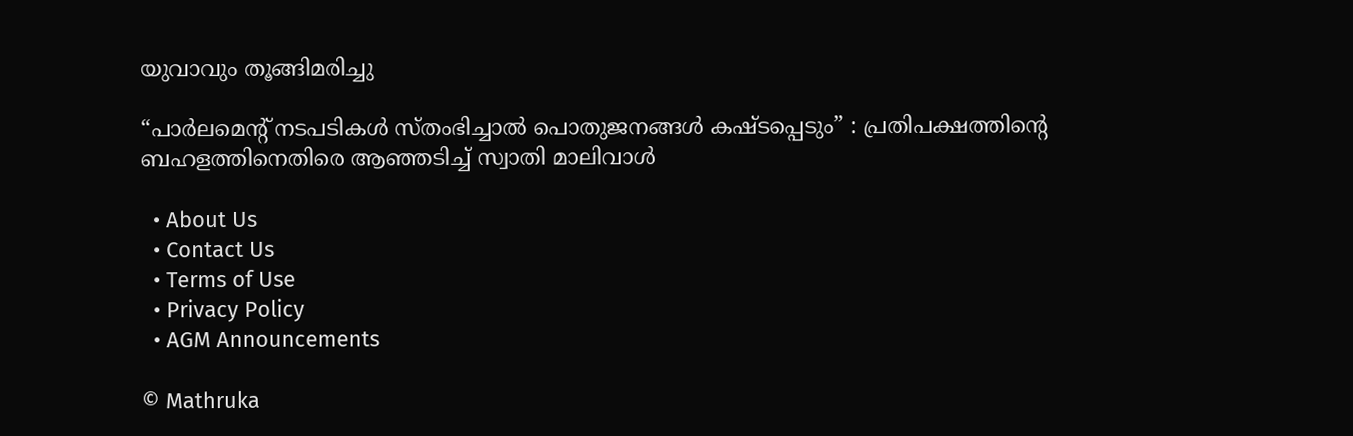യുവാവും തൂങ്ങിമരിച്ചു

“പാർലമെന്റ് നടപടികൾ സ്തംഭിച്ചാൽ പൊതുജനങ്ങൾ കഷ്ടപ്പെടും” : പ്രതിപക്ഷത്തിന്റെ ബഹളത്തിനെതിരെ ആഞ്ഞടിച്ച് സ്വാതി മാലിവാൾ

  • About Us
  • Contact Us
  • Terms of Use
  • Privacy Policy
  • AGM Announcements

© Mathruka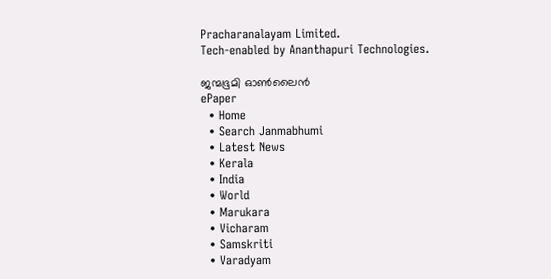Pracharanalayam Limited.
Tech-enabled by Ananthapuri Technologies.

ജന്മഭൂമി ഓണ്‍ലൈന്‍
ePaper
  • Home
  • Search Janmabhumi
  • Latest News
  • Kerala
  • India
  • World
  • Marukara
  • Vicharam
  • Samskriti
  • Varadyam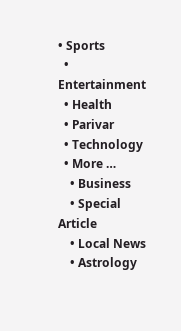• Sports
  • Entertainment
  • Health
  • Parivar
  • Technology
  • More …
    • Business
    • Special Article
    • Local News
    • Astrology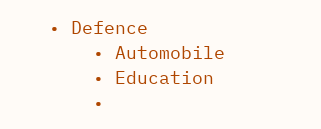• Defence
    • Automobile
    • Education
    •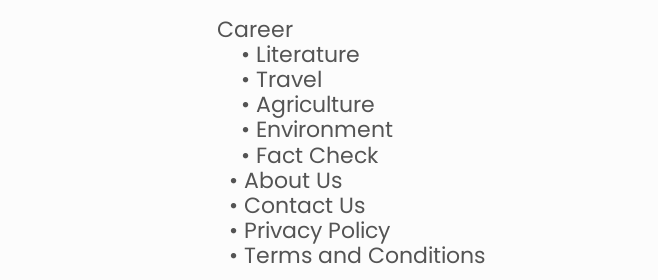Career
    • Literature
    • Travel
    • Agriculture
    • Environment
    • Fact Check
  • About Us
  • Contact Us
  • Privacy Policy
  • Terms and Conditions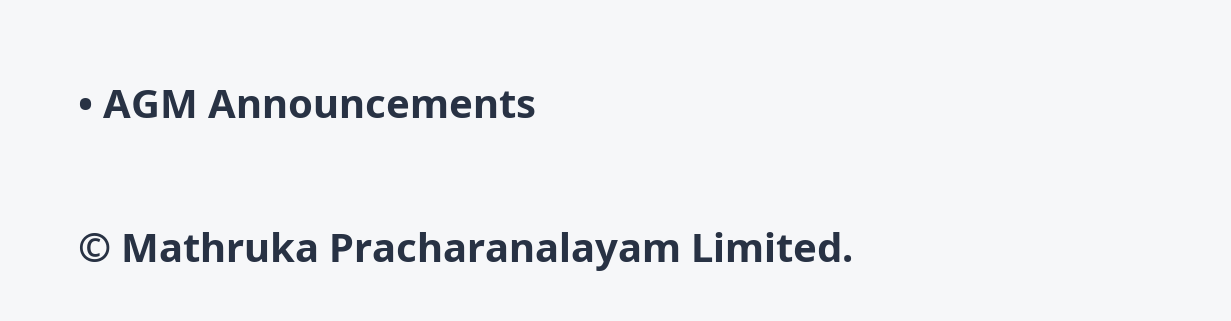• AGM Announcements

© Mathruka Pracharanalayam Limited.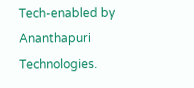Tech-enabled by Ananthapuri Technologies.